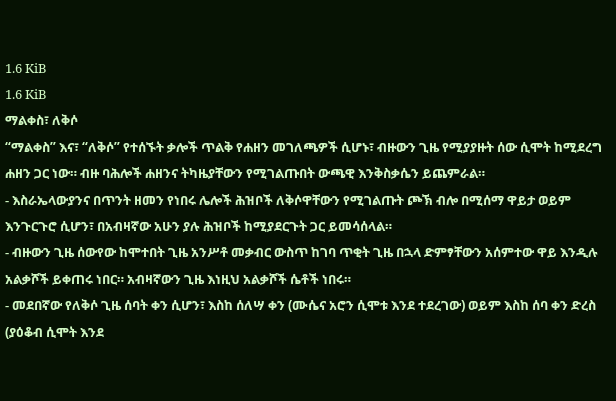1.6 KiB
1.6 KiB
ማልቀስ፣ ለቅሶ
“ማልቀስ” እና፣ “ለቅሶ” የተሰኙት ቃሎች ጥልቅ የሐዘን መገለጫዎች ሲሆኑ፣ ብዙውን ጊዜ የሚያያዙት ሰው ሲሞት ከሚደረግ ሐዘን ጋር ነው። ብዙ ባሕሎች ሐዘንና ትካዜያቸውን የሚገልጡበት ውጫዊ እንቅስቃሴን ይጨምራል።
- እስራኤላውያንና በጥንት ዘመን የነበሩ ሌሎች ሕዝቦች ለቅሶዋቸውን የሚገልጡት ጮኽ ብሎ በሚሰማ ዋይታ ወይም እንጉርጉሮ ሲሆን፣ በአብዛኛው አሁን ያሉ ሕዝቦች ከሚያደርጉት ጋር ይመሳሰላል።
- ብዙውን ጊዜ ሰውየው ከሞተበት ጊዜ አንሥቶ መቃብር ውስጥ ከገባ ጥቂት ጊዜ በኋላ ድምፃቸውን አሰምተው ዋይ እንዲሉ አልቃሾች ይቀጠሩ ነበር። አብዛኛውን ጊዜ እነዚህ አልቃሾች ሴቶች ነበሩ።
- መደበኛው የለቅሶ ጊዜ ሰባት ቀን ሲሆን፣ እስከ ሰለሣ ቀን (ሙሴና አሮን ሲሞቱ እንደ ተደረገው) ወይም እስከ ሰባ ቀን ድረስ (ያዕቆብ ሲሞት እንደ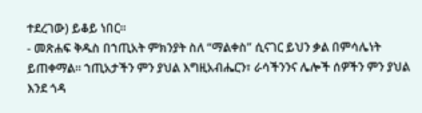ተደረገው) ይቆይ ነበር።
- መጽሐፍ ቅዱስ በኀጢአት ምክንያት ስለ “ማልቀስ” ሲናገር ይህን ቃል በምሳሌነት ይጠቀማል። ኀጢአታችን ምን ያህል እግዚአብሔርን፣ ራሳችንንና ሌሎች ሰዎችን ምን ያህል እንደ ጎዳ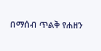በማሰብ ጥልቅ የሐዘን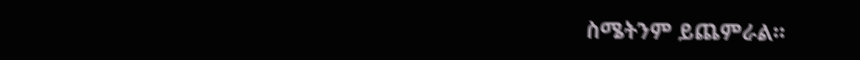ስሜትንም ይጨምራል።